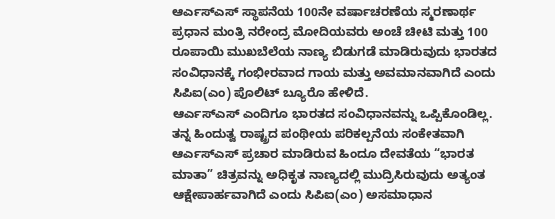ಆರ್ಎಸ್ಎಸ್ ಸ್ಥಾಪನೆಯ 100ನೇ ವರ್ಷಾಚರಣೆಯ ಸ್ಮರಣಾರ್ಥ ಪ್ರಧಾನ ಮಂತ್ರಿ ನರೇಂದ್ರ ಮೋದಿಯವರು ಅಂಚೆ ಚೀಟಿ ಮತ್ತು 100 ರೂಪಾಯಿ ಮುಖಬೆಲೆಯ ನಾಣ್ಯ ಬಿಡುಗಡೆ ಮಾಡಿರುವುದು ಭಾರತದ ಸಂವಿಧಾನಕ್ಕೆ ಗಂಭೀರವಾದ ಗಾಯ ಮತ್ತು ಅವಮಾನವಾಗಿದೆ ಎಂದು ಸಿಪಿಐ(ಎಂ) ಪೊಲಿಟ್ ಬ್ಯೂರೊ ಹೇಳಿದೆ.
ಆರ್ಎಸ್ಎಸ್ ಎಂದಿಗೂ ಭಾರತದ ಸಂವಿಧಾನವನ್ನು ಒಪ್ಪಿಕೊಂಡಿಲ್ಲ. ತನ್ನ ಹಿಂದುತ್ವ ರಾಷ್ಟ್ರದ ಪಂಥೀಯ ಪರಿಕಲ್ಪನೆಯ ಸಂಕೇತವಾಗಿ ಆರ್ಎಸ್ಎಸ್ ಪ್ರಚಾರ ಮಾಡಿರುವ ಹಿಂದೂ ದೇವತೆಯ “ಭಾರತ ಮಾತಾ” ಚಿತ್ರವನ್ನು ಅಧಿಕೃತ ನಾಣ್ಯದಲ್ಲಿ ಮುದ್ರಿಸಿರುವುದು ಅತ್ಯಂತ ಆಕ್ಷೇಪಾರ್ಹವಾಗಿದೆ ಎಂದು ಸಿಪಿಐ(ಎಂ) ಅಸಮಾಧಾನ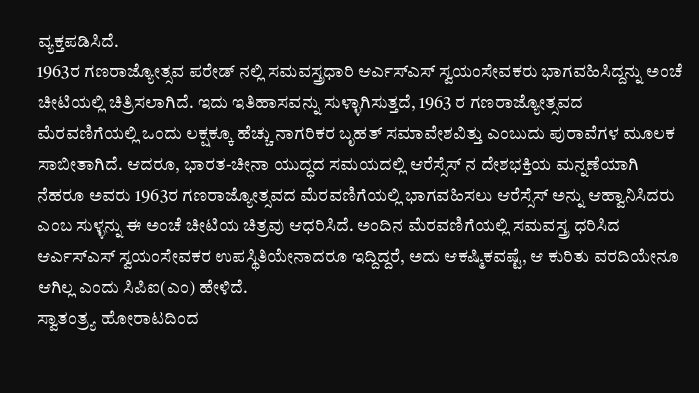ವ್ಯಕ್ತಪಡಿಸಿದೆ.
1963ರ ಗಣರಾಜ್ಯೋತ್ಸವ ಪರೇಡ್ ನಲ್ಲಿ ಸಮವಸ್ತ್ರಧಾರಿ ಆರ್ಎಸ್ಎಸ್ ಸ್ವಯಂಸೇವಕರು ಭಾಗವಹಿಸಿದ್ದನ್ನು ಅಂಚೆ ಚೀಟಿಯಲ್ಲಿ ಚಿತ್ರಿಸಲಾಗಿದೆ. ಇದು ಇತಿಹಾಸವನ್ನು ಸುಳ್ಳಾಗಿಸುತ್ತದೆ, 1963 ರ ಗಣರಾಜ್ಯೋತ್ಸವದ ಮೆರವಣಿಗೆಯಲ್ಲಿ ಒಂದು ಲಕ್ಷಕ್ಕೂ ಹೆಚ್ಚು ನಾಗರಿಕರ ಬೃಹತ್ ಸಮಾವೇಶವಿತ್ತು ಎಂಬುದು ಪುರಾವೆಗಳ ಮೂಲಕ ಸಾಬೀತಾಗಿದೆ. ಆದರೂ, ಭಾರತ-ಚೀನಾ ಯುದ್ಧದ ಸಮಯದಲ್ಲಿ ಆರೆಸ್ಸೆಸ್ ನ ದೇಶಭಕ್ತಿಯ ಮನ್ನಣೆಯಾಗಿ ನೆಹರೂ ಅವರು 1963ರ ಗಣರಾಜ್ಯೋತ್ಸವದ ಮೆರವಣಿಗೆಯಲ್ಲಿ ಭಾಗವಹಿಸಲು ಆರೆಸ್ಸೆಸ್ ಅನ್ನು ಆಹ್ವಾನಿಸಿದರು ಎಂಬ ಸುಳ್ಳನ್ನು ಈ ಅಂಚೆ ಚೀಟಿಯ ಚಿತ್ರವು ಆಧರಿಸಿದೆ. ಅಂದಿನ ಮೆರವಣಿಗೆಯಲ್ಲಿ ಸಮವಸ್ತ್ರ ಧರಿಸಿದ ಆರ್ಎಸ್ಎಸ್ ಸ್ವಯಂಸೇವಕರ ಉಪಸ್ಥಿತಿಯೇನಾದರೂ ಇದ್ದಿದ್ದರೆ, ಅದು ಆಕಷ್ಮಿಕವಷ್ಟೆ, ಆ ಕುರಿತು ವರದಿಯೇನೂ ಆಗಿಲ್ಲ ಎಂದು ಸಿಪಿಐ(ಎಂ) ಹೇಳಿದೆ.
ಸ್ವಾತಂತ್ರ್ಯ ಹೋರಾಟದಿಂದ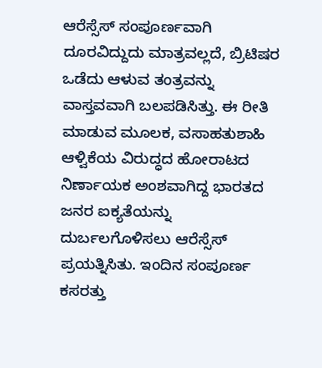ಆರೆಸ್ಸೆಸ್ ಸಂಪೂರ್ಣವಾಗಿ ದೂರವಿದ್ದುದು ಮಾತ್ರವಲ್ಲದೆ, ಬ್ರಿಟಿಷರ ಒಡೆದು ಆಳುವ ತಂತ್ರವನ್ನು ವಾಸ್ತವವಾಗಿ ಬಲಪಡಿಸಿತ್ತು. ಈ ರೀತಿ ಮಾಡುವ ಮೂಲಕ, ವಸಾಹತುಶಾಹಿ ಆಳ್ವಿಕೆಯ ವಿರುದ್ಧದ ಹೋರಾಟದ ನಿರ್ಣಾಯಕ ಅಂಶವಾಗಿದ್ದ ಭಾರತದ ಜನರ ಐಕ್ಯತೆಯನ್ನು ದುರ್ಬಲಗೊಳಿಸಲು ಆರೆಸ್ಸೆಸ್ ಪ್ರಯತ್ನಿಸಿತು. ಇಂದಿನ ಸಂಪೂರ್ಣ ಕಸರತ್ತು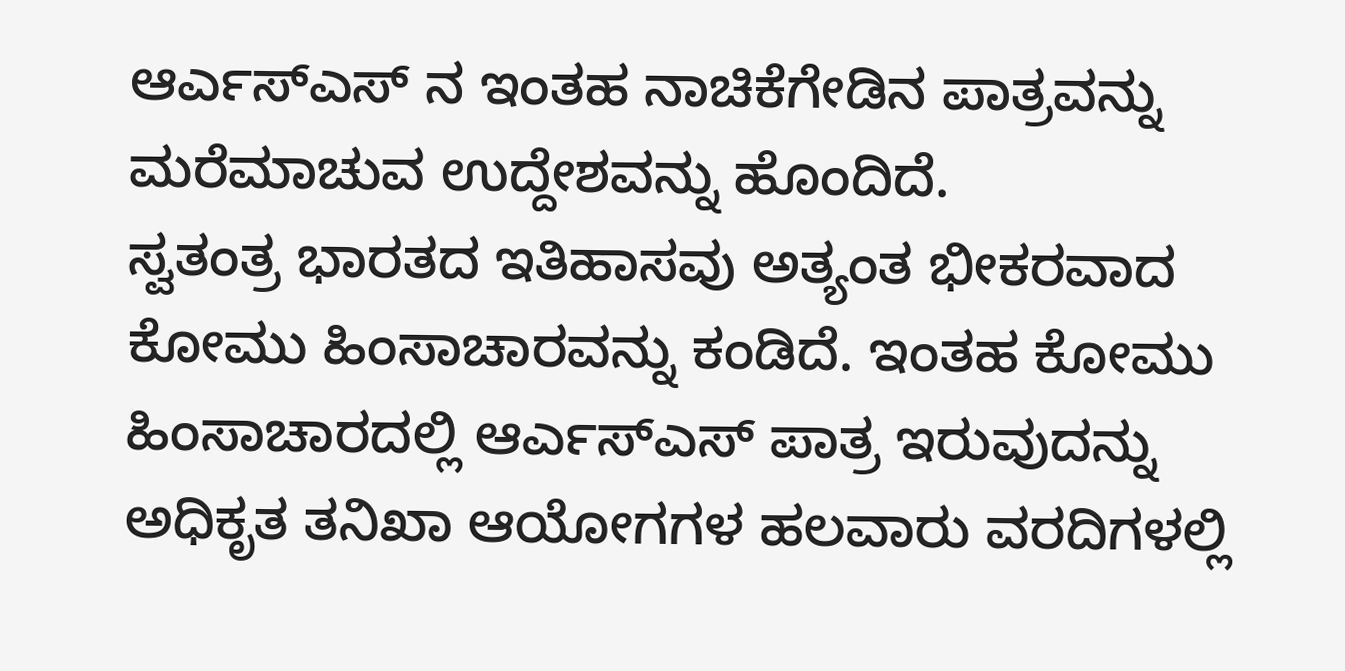ಆರ್ಎಸ್ಎಸ್ ನ ಇಂತಹ ನಾಚಿಕೆಗೇಡಿನ ಪಾತ್ರವನ್ನು ಮರೆಮಾಚುವ ಉದ್ದೇಶವನ್ನು ಹೊಂದಿದೆ.
ಸ್ವತಂತ್ರ ಭಾರತದ ಇತಿಹಾಸವು ಅತ್ಯಂತ ಭೀಕರವಾದ ಕೋಮು ಹಿಂಸಾಚಾರವನ್ನು ಕಂಡಿದೆ. ಇಂತಹ ಕೋಮು ಹಿಂಸಾಚಾರದಲ್ಲಿ ಆರ್ಎಸ್ಎಸ್ ಪಾತ್ರ ಇರುವುದನ್ನು ಅಧಿಕೃತ ತನಿಖಾ ಆಯೋಗಗಳ ಹಲವಾರು ವರದಿಗಳಲ್ಲಿ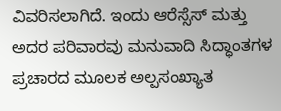ವಿವರಿಸಲಾಗಿದೆ. ಇಂದು ಆರೆಸ್ಸೆಸ್ ಮತ್ತು ಅದರ ಪರಿವಾರವು ಮನುವಾದಿ ಸಿದ್ಧಾಂತಗಳ ಪ್ರಚಾರದ ಮೂಲಕ ಅಲ್ಪಸಂಖ್ಯಾತ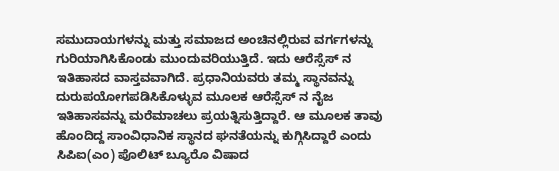ಸಮುದಾಯಗಳನ್ನು ಮತ್ತು ಸಮಾಜದ ಅಂಚಿನಲ್ಲಿರುವ ವರ್ಗಗಳನ್ನು ಗುರಿಯಾಗಿಸಿಕೊಂಡು ಮುಂದುವರಿಯುತ್ತಿದೆ. ಇದು ಆರೆಸ್ಸೆಸ್ ನ ಇತಿಹಾಸದ ವಾಸ್ತವವಾಗಿದೆ. ಪ್ರಧಾನಿಯವರು ತಮ್ಮ ಸ್ಥಾನವನ್ನು ದುರುಪಯೋಗಪಡಿಸಿಕೊಳ್ಳುವ ಮೂಲಕ ಆರೆಸ್ಸೆಸ್ ನ ನೈಜ ಇತಿಹಾಸವನ್ನು ಮರೆಮಾಚಲು ಪ್ರಯತ್ನಿಸುತ್ತಿದ್ದಾರೆ. ಆ ಮೂಲಕ ತಾವು ಹೊಂದಿದ್ದ ಸಾಂವಿಧಾನಿಕ ಸ್ಥಾನದ ಘನತೆಯನ್ನು ಕುಗ್ಗಿಸಿದ್ದಾರೆ ಎಂದು ಸಿಪಿಐ(ಎಂ) ಪೊಲಿಟ್ ಬ್ಯೂರೊ ವಿಷಾದ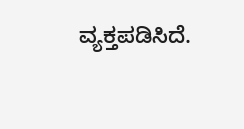ವ್ಯಕ್ತಪಡಿಸಿದೆ.